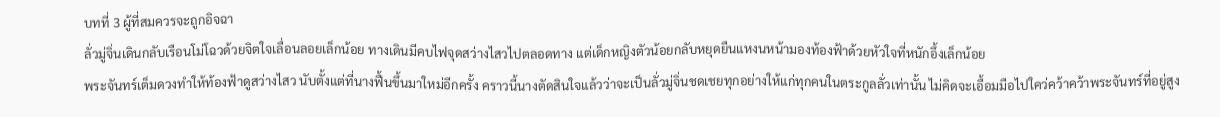บทที่ 3 ผู้ที่สมควรจะถูกอิจฉา
ลั่วมู่จิ่นเดินกลับเรือนโม่โฉวด้วยจิตใจเลื่อนลอยเล็กน้อย ทางเดินมีคบไฟจุดสว่างไสวไปตลอดทาง แต่เด็กหญิงตัวน้อยกลับหยุดยืนแหงนหน้ามองท้องฟ้าด้วยหัวใจที่หนักอึ้งเล็กน้อย
พระจันทร์เต็มดวงทำให้ท้องฟ้าดูสว่างไสว นับตั้งแต่ที่นางฟื้นขึ้นมาใหม่อีกครั้ง คราวนี้นางตัดสินใจแล้วว่าจะเป็นลั่วมู่จิ่นชดเชยทุกอย่างให้แก่ทุกคนในตระกูลลั่วเท่านั้น ไม่คิดจะเอื้อมมือไปใคว่คว้าคว้าพระจันทร์ที่อยู่สูง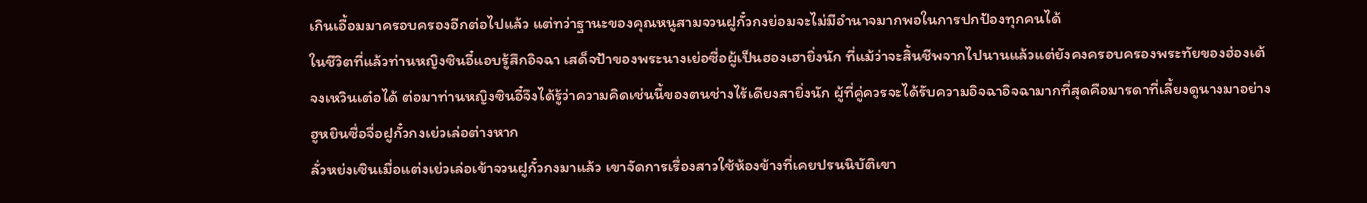เกินเอื้อมมาครอบครองอีกต่อไปแล้ว แต่ทว่าฐานะของคุณหนูสามจวนฝูกั๋วกงย่อมจะไม่มีอำนาจมากพอในการปกป้องทุกคนได้
ในชีวิตที่แล้วท่านหญิงซินอี๋แอบรู้สึกอิจฉา เสด็จป้าของพระนางเย่อซื่อผู้เป็นฮองเฮายิ่งนัก ที่แม้ว่าจะสิ้นชีพจากไปนานแล้วแต่ยังคงครอบครองพระทัยของฮ่องเต้จงเหวินเต๋อได้ ต่อมาท่านหญิงซินอี๋จึงได้รู้ว่าความคิดเช่นนี้ของตนช่างไร้เดียงสายิ่งนัก ผู้ที่คู่ควรจะได้รับความอิจฉาอิจฉามากที่สุดคือมารดาที่เลี้ยงดูนางมาอย่างฮูหยินซื่อจื่อฝูกั๋วกงเย่วเล่อต่างหาก
ลั่วหย่งเซินเมื่อแต่งเย่วเล่อเข้าจวนฝูกั๋วกงมาแล้ว เขาจัดการเรื่องสาวใช้ห้องข้างที่เคยปรนนิบัติเขา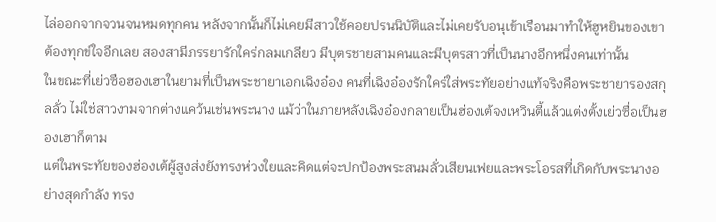ไล่ออกจากจวนจนหมดทุกคน หลังจากนั้นก็ไม่เคยมีสาวใช้คอยปรนนิบัติและไม่เคยรับอนุเข้าเรือนมาทำให้ฮูหยินของเขาต้องทุกข์ใจอีกเลย สองสามีภรรยารักใคร่กลมเกลียว มีบุตรชายสามคนและมีบุตรสาวที่เป็นนางอีกหนึ่งคนเท่านั้น
ในขณะที่เย่วซือฮองเฮาในยามที่เป็นพระชายาเอกเฉิงอ๋อง คนที่เฉิงอ๋องรักใคร่ใส่พระทัยอย่างแท้จริงคือพระชายารองสกุลลั่ว ไม่ใช่สาวงามจากต่างแคว้นเช่นพระนาง แม้ว่าในภายหลังเฉิงอ๋องกลายเป็นฮ่องเต้จงเหวินตี้แล้วแต่งตั้งเย่วซื่อเป็นฮองเฮาก็ตาม
แต่ในพระทัยของฮ่องเต้ผู้สูงส่งยังทรงห่วงใยและคิดแต่จะปกป้องพระสนมลั่วเสียนเฟยและพระโอรสที่เกิดกับพระนางอย่างสุดกำลัง ทรง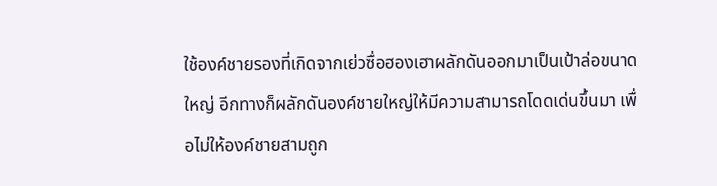ใช้องค์ชายรองที่เกิดจากเย่วซื่อฮองเฮาผลักดันออกมาเป็นเป้าล่อขนาดใหญ่ อีกทางก็ผลักดันองค์ชายใหญ่ให้มีความสามารถโดดเด่นขึ้นมา เพื่อไม่ให้องค์ชายสามถูก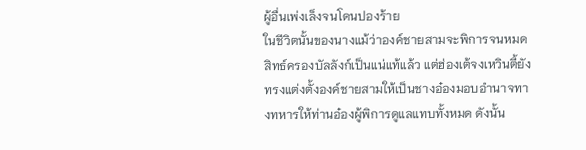ผู้อื่นเพ่งเล็งจนโดนปองร้าย
ในชีวิตนั้นของนางแม้ว่าองค์ชายสามจะพิการจนหมดสิทธ์ครองบัลลังก์เป็นแน่แท้แล้ว แต่ฮ่องเต้จงเหวินตี้ยังทรงแต่งตั้งองค์ชายสามให้เป็นชางอ๋องมอบอำนาจทางทหารให้ท่านอ๋องผู้พิการดูแลแทบทั้งหมด ดังนั้น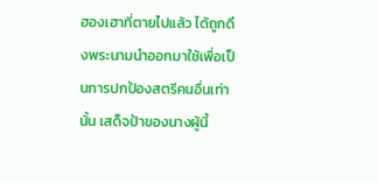ฮองเฮาที่ตายไปแล้ว ได้ถูกดึงพระนามนำออกมาใช้เพื่อเป็นการปกป้องสตรีคนอื่นเท่านั้น เสด็จป้าของนางผู้นี้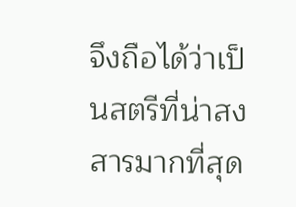จึงถือได้ว่าเป็นสตรีที่น่าสงสารมากที่สุด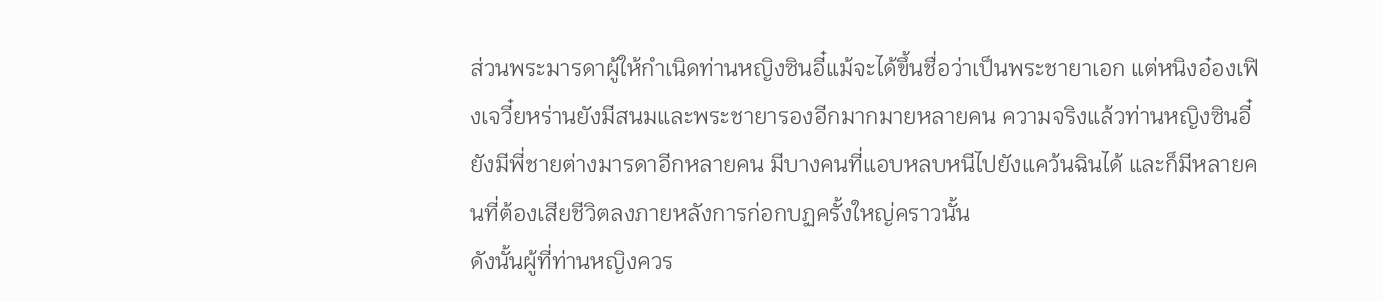ส่วนพระมารดาผู้ให้กำเนิดท่านหญิงซินอี๋แม้จะได้ขึ้นชื่อว่าเป็นพระชายาเอก แต่หนิงอ๋องเฟิงเจวี๋ยหร่านยังมีสนมและพระชายารองอีกมากมายหลายคน ความจริงแล้วท่านหญิงซินอี๋ยังมีพี่ชายต่างมารดาอีกหลายคน มีบางคนที่แอบหลบหนีไปยังแคว้นฉินได้ และก็มีหลายคนที่ต้องเสียชีวิตลงภายหลังการก่อกบฏครั้งใหญ่คราวนั้น
ดังนั้นผู้ที่ท่านหญิงควร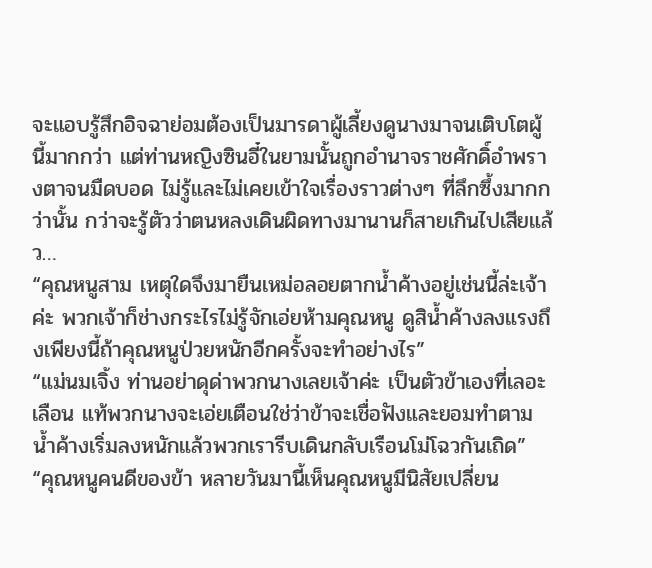จะแอบรู้สึกอิจฉาย่อมต้องเป็นมารดาผู้เลี้ยงดูนางมาจนเติบโตผู้นี้มากกว่า แต่ท่านหญิงซินอี๋ในยามนั้นถูกอำนาจราชศักดิ์อำพรางตาจนมืดบอด ไม่รู้และไม่เคยเข้าใจเรื่องราวต่างๆ ที่ลึกซึ้งมากกว่านั้น กว่าจะรู้ตัวว่าตนหลงเดินผิดทางมานานก็สายเกินไปเสียแล้ว…
“คุณหนูสาม เหตุใดจึงมายืนเหม่อลอยตากน้ำค้างอยู่เช่นนี้ล่ะเจ้าค่ะ พวกเจ้าก็ช่างกระไรไม่รู้จักเอ่ยห้ามคุณหนู ดูสิน้ำค้างลงแรงถึงเพียงนี้ถ้าคุณหนูป่วยหนักอีกครั้งจะทำอย่างไร”
“แม่นมเจิ้ง ท่านอย่าดุด่าพวกนางเลยเจ้าค่ะ เป็นตัวข้าเองที่เลอะเลือน แท้พวกนางจะเอ่ยเตือนใช่ว่าข้าจะเชื่อฟังและยอมทำตาม น้ำค้างเริ่มลงหนักแล้วพวกเรารีบเดินกลับเรือนโม่โฉวกันเถิด”
“คุณหนูคนดีของข้า หลายวันมานี้เห็นคุณหนูมีนิสัยเปลี่ยน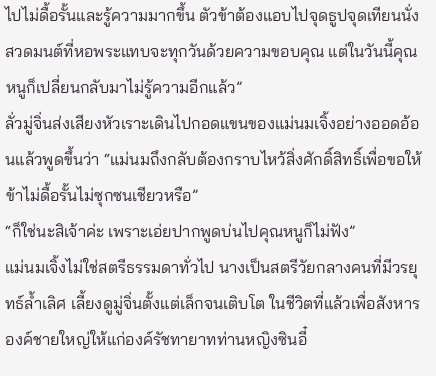ไปไม่ดื้อรั้นและรู้ความมากขึ้น ตัวข้าต้องแอบไปจุดธูปจุดเทียนนั่งสวดมนต์ที่หอพระแทบจะทุกวันด้วยความขอบคุณ แต่ในวันนี้คุณหนูก็เปลี่ยนกลับมาไม่รู้ความอีกแล้ว”
ลั่วมู่จิ่นส่งเสียงหัวเราะเดินไปกอดแขนของแม่นมเจิ้งอย่างออดอ้อนแล้วพูดขึ้นว่า “แม่นมถึงกลับต้องกราบไหว้สิ่งศักดิ์สิทธิ์เพื่อขอให้ข้าไม่ดื้อรั้นไม่ซุกซนเชียวหรือ”
“ก็ใช่นะสิเจ้าค่ะ เพราะเอ่ยปากพูดบ่นไปคุณหนูก็ไม่ฟัง”
แม่นมเจิ้งไม่ใช่สตรีธรรมดาทั่วไป นางเป็นสตรีวัยกลางคนที่มีวรยุทธ์ล้ำเลิศ เลี้ยงดูมู่จิ่นตั้งแต่เล็กจนเติบโต ในชีวิตที่แล้วเพื่อสังหารองค์ชายใหญ่ให้แก่องค์รัชทายาทท่านหญิงซินอี๋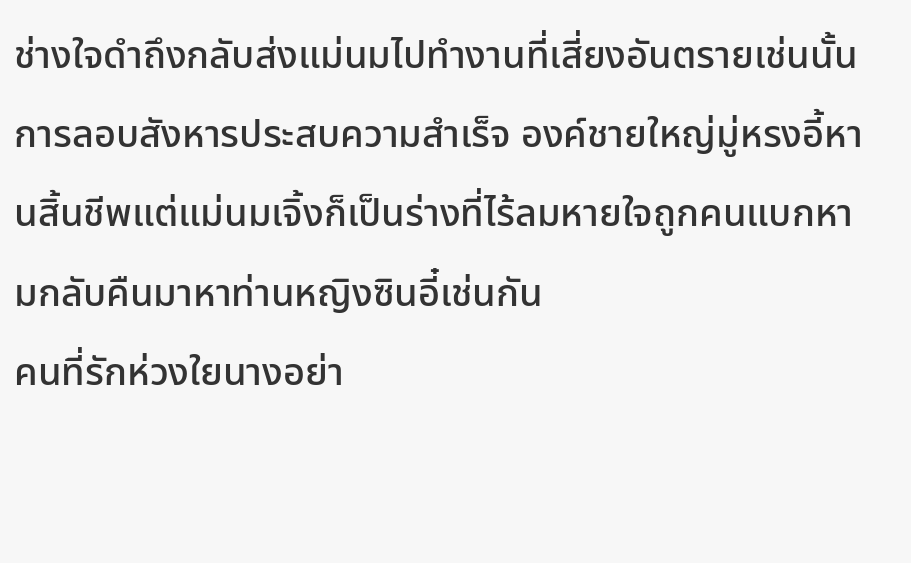ช่างใจดำถึงกลับส่งแม่นมไปทำงานที่เสี่ยงอันตรายเช่นนั้น การลอบสังหารประสบความสำเร็จ องค์ชายใหญ่มู่หรงอี้หานสิ้นชีพแต่แม่นมเจิ้งก็เป็นร่างที่ไร้ลมหายใจถูกคนแบกหามกลับคืนมาหาท่านหญิงซินอี๋เช่นกัน
คนที่รักห่วงใยนางอย่า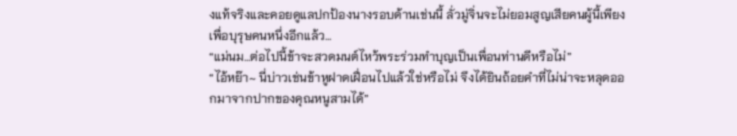งแท้จริงและคอยดูแลปกป้องนางรอบด้านเช่นนี้ ลั่วมู่จิ่นจะไม่ยอมสูญเสียคนผู้นี้เพียงเพื่อบุรุษคนหนึ่งอีกแล้ว…
“แม่นม…ต่อไปนี้ข้าจะสวดมนต์ไหว้พระร่วมทำบุญเป็นเพื่อนท่านดีหรือไม่”
“ไอ้หย๊า~ นี่บ่าวเช่นข้าหูฝาดเฝื่อนไปแล้วใช่หรือไม่ จึงได้ยินถ้อยคำที่ไม่น่าจะหลุดออกมาจากปากของคุณหนูสามได้”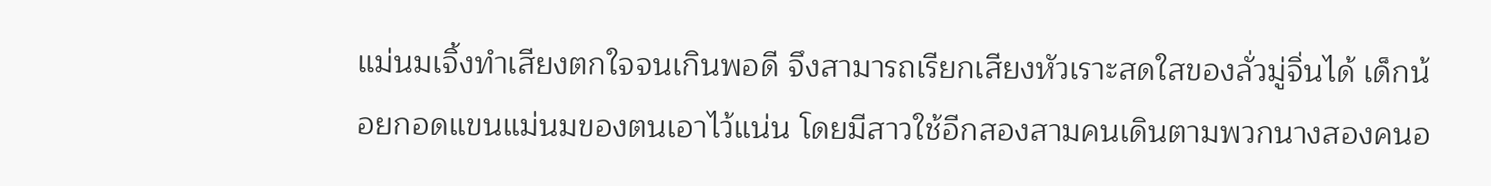แม่นมเจิ้งทำเสียงตกใจจนเกินพอดี จึงสามารถเรียกเสียงหัวเราะสดใสของลั่วมู่จิ่นได้ เด็กน้อยกอดแขนแม่นมของตนเอาไว้แน่น โดยมีสาวใช้อีกสองสามคนเดินตามพวกนางสองคนอ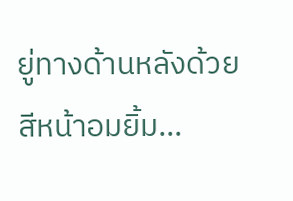ยู่ทางด้านหลังด้วยสีหน้าอมยิ้ม…